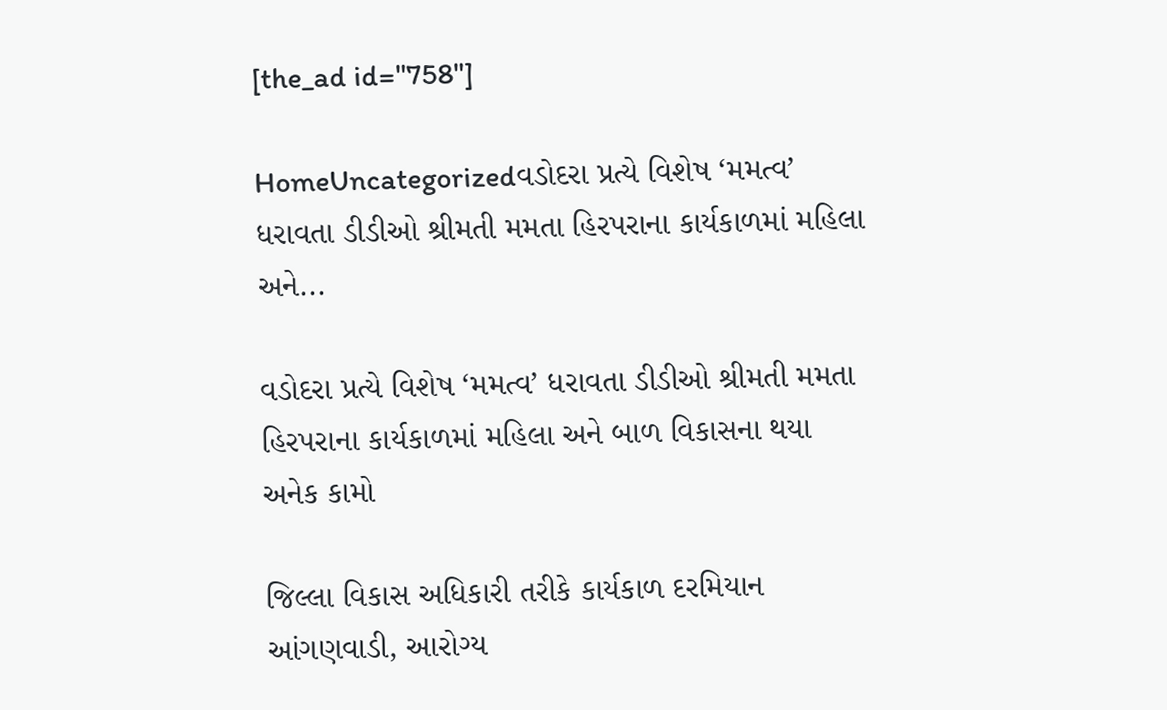[the_ad id="758"]

HomeUncategorizedવડોદરા પ્રત્યે વિશેષ ‘મમત્વ’ ધરાવતા ડીડીઓ શ્રીમતી મમતા હિરપરાના કાર્યકાળમાં મહિલા અને...

વડોદરા પ્રત્યે વિશેષ ‘મમત્વ’ ધરાવતા ડીડીઓ શ્રીમતી મમતા હિરપરાના કાર્યકાળમાં મહિલા અને બાળ વિકાસના થયા અનેક કામો

જિલ્લા વિકાસ અધિકારી તરીકે કાર્યકાળ દરમિયાન આંગણવાડી, આરોગ્ય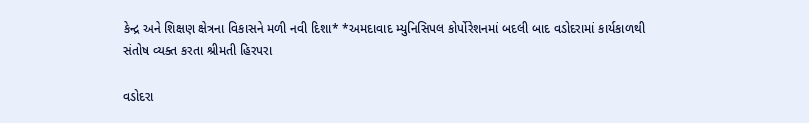કેન્દ્ર અને શિક્ષણ ક્ષેત્રના વિકાસને મળી નવી દિશા* *અમદાવાદ મ્યુનિસિપલ કોર્પોરેશનમાં બદલી બાદ વડોદરામાં કાર્યકાળથી સંતોષ વ્યક્ત કરતા શ્રીમતી હિરપરા

વડોદરા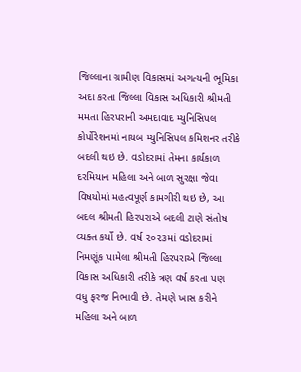જિલ્લાના ગ્રામીણ વિકાસમાં અગત્યની ભૂમિકા અદા કરતા જિલ્લા વિકાસ અધિકારી શ્રીમતી મમતા હિરપરાની અમદાવાદ મ્યુનિસિપલ કોર્પોરેશનમાં નાયબ મ્યુનિસિપલ કમિશનર તરીકે બદલી થઇ છે. વડોદરામાં તેમના કાર્યકાળ દરમિયાન મહિલા અને બાળ સુરક્ષા જેવા વિષયોમાં મહત્વપૂર્ણ કામગીરી થઇ છે, આ બદલ શ્રીમતી હિરપરાએ બદલી ટાણે સંતોષ વ્યક્ત કર્યો છે. વર્ષ ૨૦૨૩માં વડોદરામાં નિમણૂંક પામેલા શ્રીમતી હિરપરાએ જિલ્લા વિકાસ અધિકારી તરીકે ત્રણ વર્ષ કરતા પણ વધુ ફરજ નિભાવી છે. તેમણે ખાસ કરીને મહિલા અને બાળ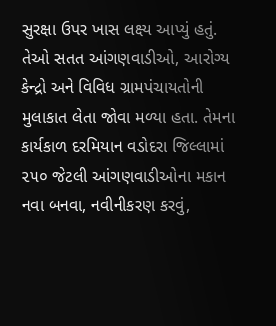સુરક્ષા ઉપર ખાસ લક્ષ્ય આપ્યું હતું. તેઓ સતત આંગણવાડીઓ, આરોગ્ય કેન્દ્રો અને વિવિધ ગ્રામપંચાયતોની મુલાકાત લેતા જોવા મળ્યા હતા. તેમના કાર્યકાળ દરમિયાન વડોદરા જિલ્લામાં ૨૫૦ જેટલી આંગણવાડીઓના મકાન નવા બનવા, નવીનીકરણ કરવું,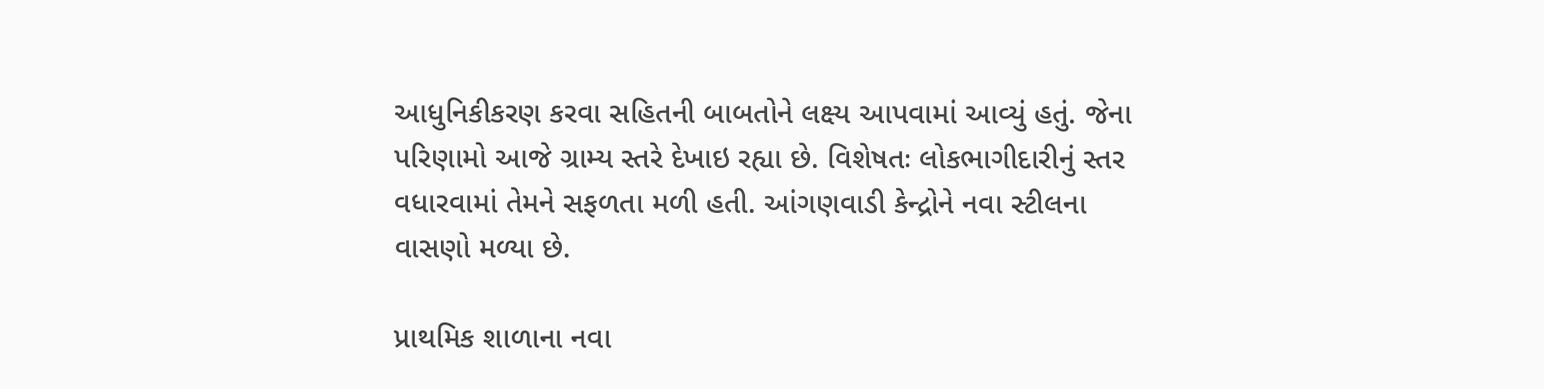આધુનિકીકરણ કરવા સહિતની બાબતોને લક્ષ્ય આપવામાં આવ્યું હતું. જેના પરિણામો આજે ગ્રામ્ય સ્તરે દેખાઇ રહ્યા છે. વિશેષતઃ લોકભાગીદારીનું સ્તર વધારવામાં તેમને સફળતા મળી હતી. આંગણવાડી કેન્દ્રોને નવા સ્ટીલના વાસણો મળ્યા છે.

પ્રાથમિક શાળાના નવા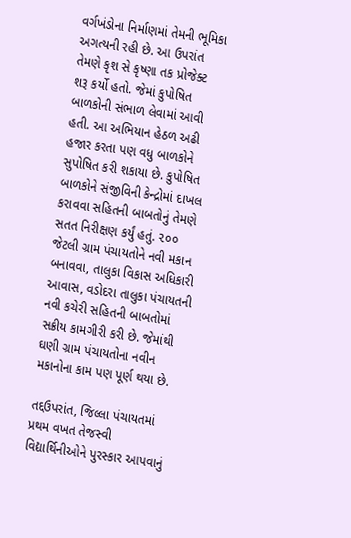વર્ગખંડોના નિર્માણમાં તેમની ભૂમિકા અગત્યની રહી છે. આ ઉપરાંત તેમણે કૃશ સે કૃષ્ણા તક પ્રોજેક્ટ શરૂ કર્યો હતો. જેમાં કુપોષિત બાળકોની સંભાળ લેવામાં આવી હતી. આ અભિયાન હેઠળ અઢી હજાર કરતા પણ વધુ બાળકોને સુપોષિત કરી શકાયા છે. કુપોષિત બાળકોને સંજીવિની કેન્દ્રોમાં દાખલ કરાવવા સહિતની બાબતોનું તેમણે સતત નિરીક્ષણ કર્યું હતું. ૨૦૦ જેટલી ગ્રામ પંચાયતોને નવી મકાન બનાવવા, તાલુકા વિકાસ અધિકારી આવાસ, વડોદરા તાલુકા પંચાયતની નવી કચેરી સહિતની બાબતોમાં સક્રીય કામગીરી કરી છે. જેમાંથી ઘણી ગ્રામ પંચાયતોના નવીન મકાનોના કામ પણ પૂર્ણ થયા છે.

તદ્દઉપરાંત, જિલ્લા પંચાયતમાં પ્રથમ વખત તેજસ્વી વિદ્યાર્થિનીઓને પુરસ્કાર આપવાનું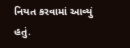નિયત કરવામાં આવ્યું હતું.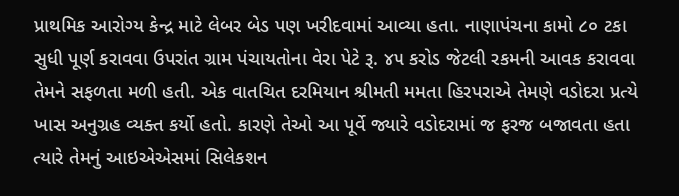પ્રાથમિક આરોગ્ય કેન્દ્ર માટે લેબર બેડ પણ ખરીદવામાં આવ્યા હતા. નાણાપંચના કામો ૮૦ ટકા સુધી પૂર્ણ કરાવવા ઉપરાંત ગ્રામ પંચાયતોના વેરા પેટે રૂ. ૪૫ કરોડ જેટલી રકમની આવક કરાવવા તેમને સફળતા મળી હતી. એક વાતચિત દરમિયાન શ્રીમતી મમતા હિરપરાએ તેમણે વડોદરા પ્રત્યે ખાસ અનુગ્રહ વ્યક્ત કર્યો હતો. કારણે તેઓ આ પૂર્વે જ્યારે વડોદરામાં જ ફરજ બજાવતા હતા ત્યારે તેમનું આઇએએસમાં સિલેકશન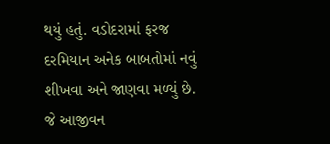થયું હતું. વડોદરામાં ફરજ દરમિયાન અનેક બાબતોમાં નવું શીખવા અને જાણવા મળ્યું છે. જે આજીવન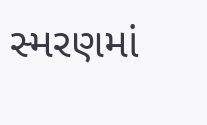સ્મરણમાં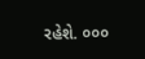રહેશે. ૦૦૦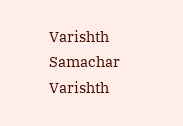Varishth Samachar
Varishth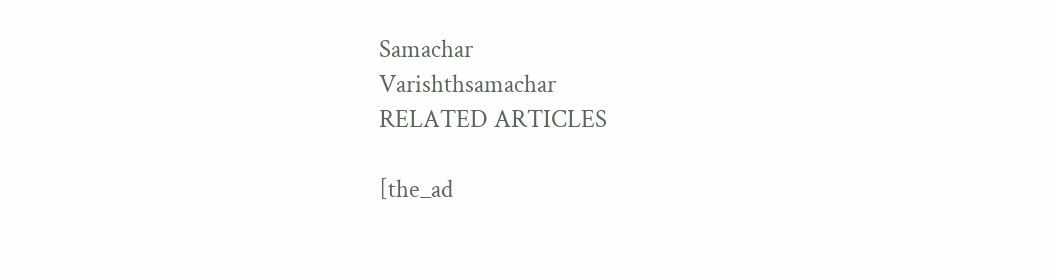Samachar
Varishthsamachar
RELATED ARTICLES

[the_ad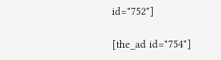id="752"]

[the_ad id="754"]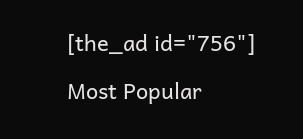[the_ad id="756"]

Most Popular